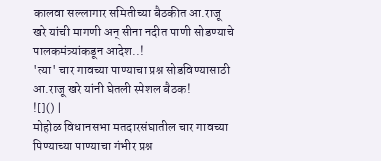कालवा सल्लागार समितीच्या बैठकीत आ.राजू खरे यांची मागणी अन् सीना नदीत पाणी सोडण्याचे पालकमंत्र्यांकडून आदेश..!
'त्या' चार गावच्या पाण्याचा प्रश्न सोडविण्यासाठी आ.राजू खरे यांनी घेतली स्पेशल बैठक!
![]() |
मोहोळ विधानसभा मतदारसंघातील चार गावच्या पिण्याच्या पाण्याचा गंभीर प्रश्न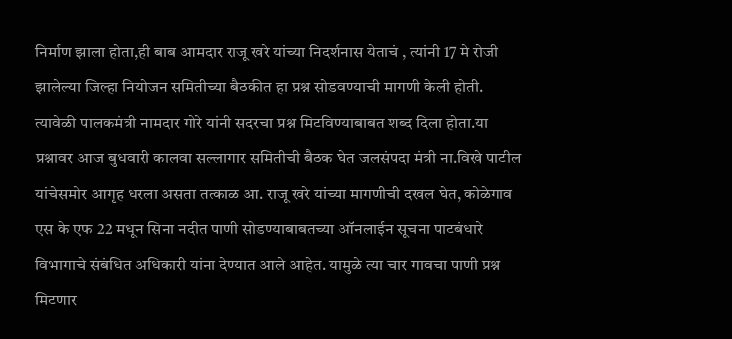निर्माण झाला होता,ही बाब आमदार राजू खरे यांच्या निदर्शनास येताचं , त्यांनी 17 मे रोजी झालेल्या जिल्हा नियोजन समितीच्या बैठकीत हा प्रश्न सोडवण्याची मागणी केली होती. त्यावेळी पालकमंत्री नामदार गोरे यांनी सदरचा प्रश्न मिटविण्याबाबत शब्द दिला होता.या प्रश्नावर आज बुधवारी कालवा सल्लागार समितीची बैठक घेत जलसंपदा मंत्री ना.विखे पाटील यांचेसमोर आगृह धरला असता तत्काळ आ. राजू खरे यांच्या मागणीची दखल घेत, कोळेगाव एस के एफ 22 मधून सिना नदीत पाणी सोडण्याबाबतच्या ऑनलाईन सूचना पाटबंधारे विभागाचे संबंधित अधिकारी यांना देण्यात आले आहेत. यामुळे त्या चार गावचा पाणी प्रश्न मिटणार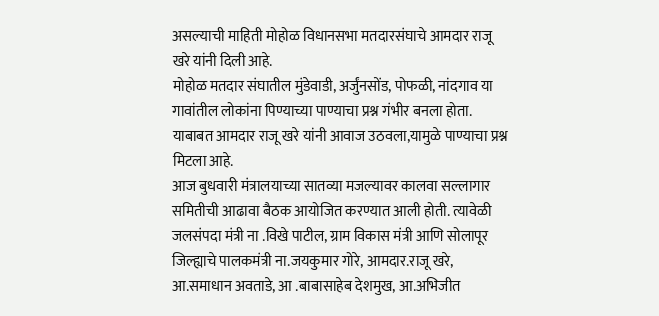असल्याची माहिती मोहोळ विधानसभा मतदारसंघाचे आमदार राजू खरे यांनी दिली आहे.
मोहोळ मतदार संघातील मुंडेवाडी, अर्जुंनसोंड, पोफळी, नांदगाव या गावांतील लोकांना पिण्याच्या पाण्याचा प्रश्न गंभीर बनला होता. याबाबत आमदार राजू खरे यांनी आवाज उठवला,यामुळे पाण्याचा प्रश्न मिटला आहे.
आज बुधवारी मंत्रालयाच्या सातव्या मजल्यावर कालवा सल्लागार समितीची आढावा बैठक आयोजित करण्यात आली होती. त्यावेळी जलसंपदा मंत्री ना .विखे पाटील, ग्राम विकास मंत्री आणि सोलापूर जिल्ह्याचे पालकमंत्री ना.जयकुमार गोरे, आमदार.राजू खरे, आ.समाधान अवताडे, आ .बाबासाहेब देशमुख, आ.अभिजीत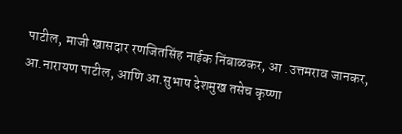पाटील, माजी खासदार रणजितसिंह नाईक निंबाळकर, आ .उत्तमराव जानकर, आ.नारायण पाटील, आणि आ.सुभाष देशमुख तसेच कृष्णा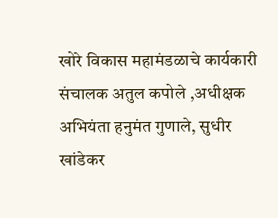खोरे विकास महामंडळाचे कार्यकारी संचालक अतुल कपोले ,अधीक्षक अभियंता हनुमंत गुणाले, सुधीर खांडेकर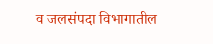व जलसंपदा विभागातील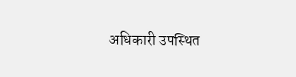अधिकारी उपस्थित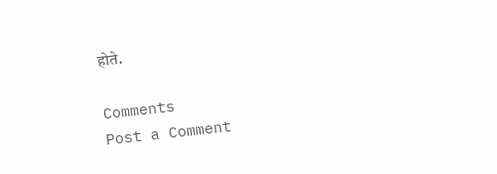होते.

Comments
Post a Comment